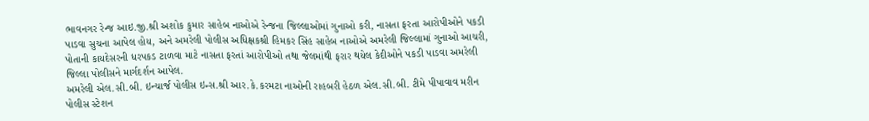ભાવનગર રેન્જ આઇ.જી.શ્રી અશોક કુમાર સાહેબ નાઓએ રેન્જના જિલ્લાઓમાં ગુનાઓ કરી, નાસતા ફરતા આરોપીઓને પકડી પાડવા સુચના આપેલ હોય, અને અમરેલી પોલીસ અધિક્ષકશ્રી હિમકર સિંહ સાહેબ નાઓએ અમરેલી જિલ્લામાં ગુનાઓ આચરી, પોતાની કાયદેસરની ધરપકડ ટાળવા માટે નાસતા ફરતાં આરોપીઓ તથા જેલમાંથી ફરાર થયેલ કેદીઓને પકડી પાડવા અમરેલી જિલ્લા પોલીસને માર્ગદર્શન આપેલ.
અમરેલી એલ.સી.બી. ઇન્ચાર્જ પોલીસ ઇન્સ.શ્રી આર.કે.કરમટા નાઓની રાહબરી હેઠળ એલ.સી.બી. ટીમે પીપાવાવ મરીન પોલીસ સ્ટેશન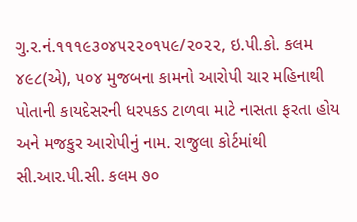ગુ.ર.નં.૧૧૧૯૩૦૪૫૨૨૦૧૫૯/૨૦૨૨, ઇ.પી.કો. કલમ ૪૯૮(એ), ૫૦૪ મુજબના કામનો આરોપી ચાર મહિનાથી પોતાની કાયદેસરની ધરપકડ ટાળવા માટે નાસતા ફરતા હોય અને મજકુર આરોપીનું નામ. રાજુલા કોર્ટમાંથી સી.આર.પી.સી. કલમ ૭૦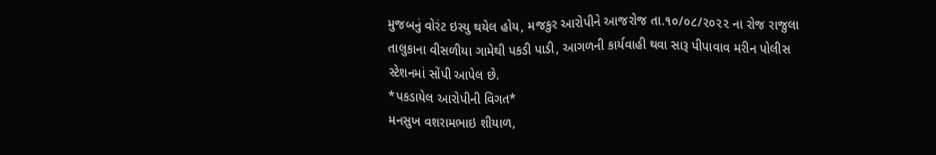મુજબનું વોરંટ ઇસ્યુ થયેલ હોય, મજકુર આરોપીને આજરોજ તા.૧૦/૦૮/૨૦૨૨ ના રોજ રાજુલા તાલુકાના વીસળીયા ગામેથી પકડી પાડી, આગળની કાર્યવાહી થવા સારૂ પીપાવાવ મરીન પોલીસ સ્ટેશનમાં સોંપી આપેલ છે.
*પકડાયેલ આરોપીની વિગત*
મનસુખ વશરામભાઇ શીયાળ,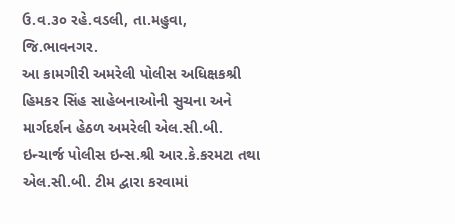ઉ.વ.૩૦ રહે.વડલી, તા.મહુવા, જિ.ભાવનગર.
આ કામગીરી અમરેલી પોલીસ અધિક્ષકશ્રી હિમકર સિંહ સાહેબનાઓની સુચના અને માર્ગદર્શન હેઠળ અમરેલી એલ.સી.બી. ઇન્ચાર્જ પોલીસ ઇન્સ.શ્રી આર.કે.કરમટા તથા એલ.સી.બી. ટીમ દ્વારા કરવામાં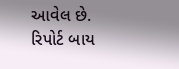આવેલ છે.
રિપોર્ટ બાય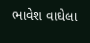ભાવેશ વાઘેલા